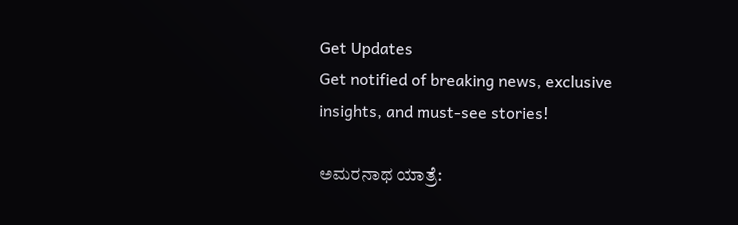Get Updates
Get notified of breaking news, exclusive insights, and must-see stories!

ಅಮರನಾಥ ಯಾತ್ರೆ: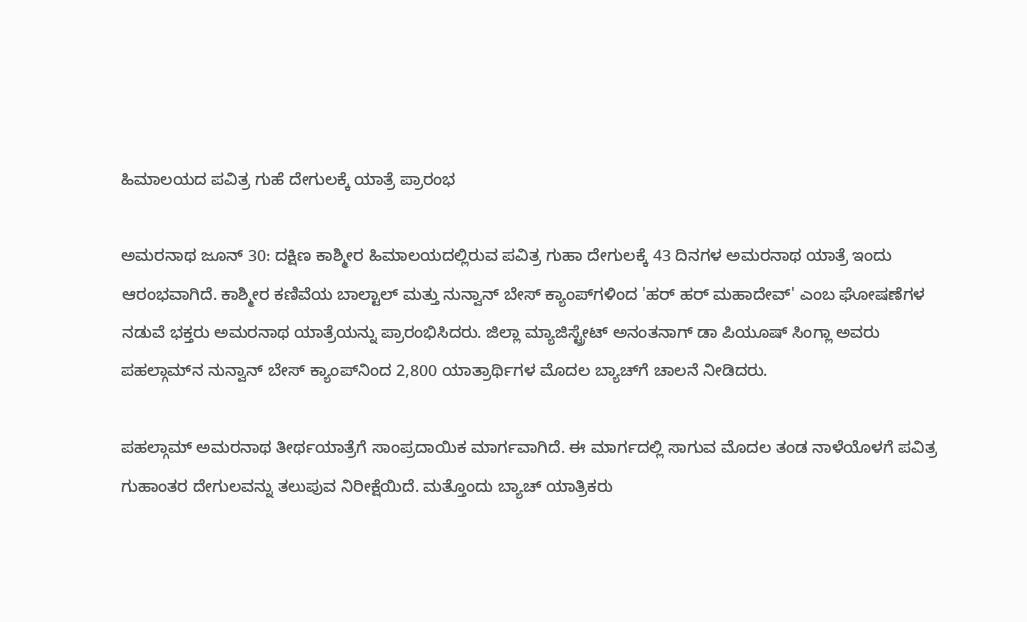ಹಿಮಾಲಯದ ಪವಿತ್ರ ಗುಹೆ ದೇಗುಲಕ್ಕೆ ಯಾತ್ರೆ ಪ್ರಾರಂಭ

ಅಮರನಾಥ ಜೂನ್ 30: ದಕ್ಷಿಣ ಕಾಶ್ಮೀರ ಹಿಮಾಲಯದಲ್ಲಿರುವ ಪವಿತ್ರ ಗುಹಾ ದೇಗುಲಕ್ಕೆ 43 ದಿನಗಳ ಅಮರನಾಥ ಯಾತ್ರೆ ಇಂದು ಆರಂಭವಾಗಿದೆ. ಕಾಶ್ಮೀರ ಕಣಿವೆಯ ಬಾಲ್ಟಾಲ್ ಮತ್ತು ನುನ್ವಾನ್ ಬೇಸ್ ಕ್ಯಾಂಪ್‌ಗಳಿಂದ 'ಹರ್ ಹರ್ ಮಹಾದೇವ್' ಎಂಬ ಘೋಷಣೆಗಳ ನಡುವೆ ಭಕ್ತರು ಅಮರನಾಥ ಯಾತ್ರೆಯನ್ನು ಪ್ರಾರಂಭಿಸಿದರು. ಜಿಲ್ಲಾ ಮ್ಯಾಜಿಸ್ಟ್ರೇಟ್ ಅನಂತನಾಗ್ ಡಾ ಪಿಯೂಷ್ ಸಿಂಗ್ಲಾ ಅವರು ಪಹಲ್ಗಾಮ್‌ನ ನುನ್ವಾನ್ ಬೇಸ್ ಕ್ಯಾಂಪ್‌ನಿಂದ 2,800 ಯಾತ್ರಾರ್ಥಿಗಳ ಮೊದಲ ಬ್ಯಾಚ್‌ಗೆ ಚಾಲನೆ ನೀಡಿದರು.

ಪಹಲ್ಗಾಮ್ ಅಮರನಾಥ ತೀರ್ಥಯಾತ್ರೆಗೆ ಸಾಂಪ್ರದಾಯಿಕ ಮಾರ್ಗವಾಗಿದೆ. ಈ ಮಾರ್ಗದಲ್ಲಿ ಸಾಗುವ ಮೊದಲ ತಂಡ ನಾಳೆಯೊಳಗೆ ಪವಿತ್ರ ಗುಹಾಂತರ ದೇಗುಲವನ್ನು ತಲುಪುವ ನಿರೀಕ್ಷೆಯಿದೆ. ಮತ್ತೊಂದು ಬ್ಯಾಚ್ ಯಾತ್ರಿಕರು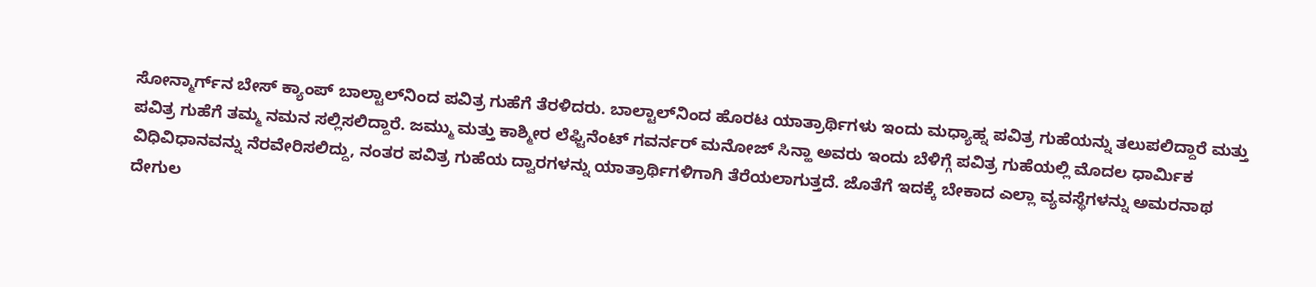ಸೋನ್ಮಾರ್ಗ್‌ನ ಬೇಸ್ ಕ್ಯಾಂಪ್ ಬಾಲ್ಟಾಲ್‌ನಿಂದ ಪವಿತ್ರ ಗುಹೆಗೆ ತೆರಳಿದರು. ಬಾಲ್ಟಾಲ್‌ನಿಂದ ಹೊರಟ ಯಾತ್ರಾರ್ಥಿಗಳು ಇಂದು ಮಧ್ಯಾಹ್ನ ಪವಿತ್ರ ಗುಹೆಯನ್ನು ತಲುಪಲಿದ್ದಾರೆ ಮತ್ತು ಪವಿತ್ರ ಗುಹೆಗೆ ತಮ್ಮ ನಮನ ಸಲ್ಲಿಸಲಿದ್ದಾರೆ. ಜಮ್ಮು ಮತ್ತು ಕಾಶ್ಮೀರ ಲೆಫ್ಟಿನೆಂಟ್ ಗವರ್ನರ್ ಮನೋಜ್ ಸಿನ್ಹಾ ಅವರು ಇಂದು ಬೆಳಿಗ್ಗೆ ಪವಿತ್ರ ಗುಹೆಯಲ್ಲಿ ಮೊದಲ ಧಾರ್ಮಿಕ ವಿಧಿವಿಧಾನವನ್ನು ನೆರವೇರಿಸಲಿದ್ದು, ನಂತರ ಪವಿತ್ರ ಗುಹೆಯ ದ್ವಾರಗಳನ್ನು ಯಾತ್ರಾರ್ಥಿಗಳಿಗಾಗಿ ತೆರೆಯಲಾಗುತ್ತದೆ. ಜೊತೆಗೆ ಇದಕ್ಕೆ ಬೇಕಾದ ಎಲ್ಲಾ ವ್ಯವಸ್ಥೆಗಳನ್ನು ಅಮರನಾಥ ದೇಗುಲ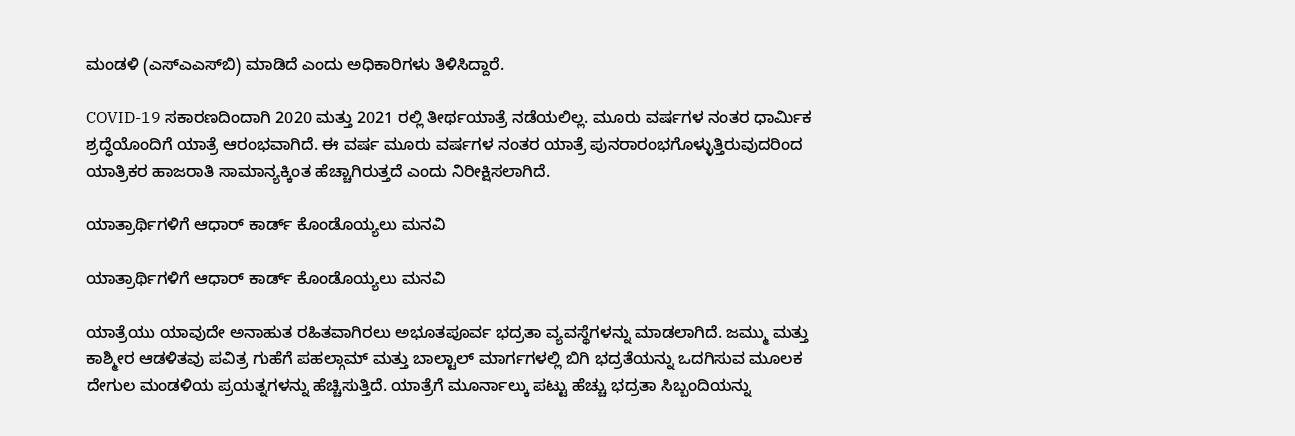ಮಂಡಳಿ (ಎಸ್‌ಎಎಸ್‌ಬಿ) ಮಾಡಿದೆ ಎಂದು ಅಧಿಕಾರಿಗಳು ತಿಳಿಸಿದ್ದಾರೆ.

COVID-19 ಸಕಾರಣದಿಂದಾಗಿ 2020 ಮತ್ತು 2021 ರಲ್ಲಿ ತೀರ್ಥಯಾತ್ರೆ ನಡೆಯಲಿಲ್ಲ. ಮೂರು ವರ್ಷಗಳ ನಂತರ ಧಾರ್ಮಿಕ ಶ್ರದ್ಧೆಯೊಂದಿಗೆ ಯಾತ್ರೆ ಆರಂಭವಾಗಿದೆ. ಈ ವರ್ಷ ಮೂರು ವರ್ಷಗಳ ನಂತರ ಯಾತ್ರೆ ಪುನರಾರಂಭಗೊಳ್ಳುತ್ತಿರುವುದರಿಂದ ಯಾತ್ರಿಕರ ಹಾಜರಾತಿ ಸಾಮಾನ್ಯಕ್ಕಿಂತ ಹೆಚ್ಚಾಗಿರುತ್ತದೆ ಎಂದು ನಿರೀಕ್ಷಿಸಲಾಗಿದೆ.

ಯಾತ್ರಾರ್ಥಿಗಳಿಗೆ ಆಧಾರ್ ಕಾರ್ಡ್‌ ಕೊಂಡೊಯ್ಯಲು ಮನವಿ

ಯಾತ್ರಾರ್ಥಿಗಳಿಗೆ ಆಧಾರ್ ಕಾರ್ಡ್‌ ಕೊಂಡೊಯ್ಯಲು ಮನವಿ

ಯಾತ್ರೆಯು ಯಾವುದೇ ಅನಾಹುತ ರಹಿತವಾಗಿರಲು ಅಭೂತಪೂರ್ವ ಭದ್ರತಾ ವ್ಯವಸ್ಥೆಗಳನ್ನು ಮಾಡಲಾಗಿದೆ. ಜಮ್ಮು ಮತ್ತು ಕಾಶ್ಮೀರ ಆಡಳಿತವು ಪವಿತ್ರ ಗುಹೆಗೆ ಪಹಲ್ಗಾಮ್ ಮತ್ತು ಬಾಲ್ಟಾಲ್ ಮಾರ್ಗಗಳಲ್ಲಿ ಬಿಗಿ ಭದ್ರತೆಯನ್ನು ಒದಗಿಸುವ ಮೂಲಕ ದೇಗುಲ ಮಂಡಳಿಯ ಪ್ರಯತ್ನಗಳನ್ನು ಹೆಚ್ಚಿಸುತ್ತಿದೆ. ಯಾತ್ರೆಗೆ ಮೂರ್ನಾಲ್ಕು ಪಟ್ಟು ಹೆಚ್ಚು ಭದ್ರತಾ ಸಿಬ್ಬಂದಿಯನ್ನು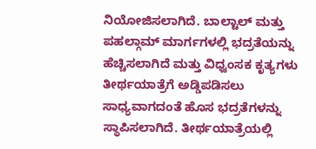ನಿಯೋಜಿಸಲಾಗಿದೆ. ಬಾಲ್ಟಾಲ್ ಮತ್ತು ಪಹಲ್ಗಾಮ್ ಮಾರ್ಗಗಳಲ್ಲಿ ಭದ್ರತೆಯನ್ನು ಹೆಚ್ಚಿಸಲಾಗಿದೆ ಮತ್ತು ವಿಧ್ವಂಸಕ ಕೃತ್ಯಗಳು ತೀರ್ಥಯಾತ್ರೆಗೆ ಅಡ್ಡಿಪಡಿಸಲು ಸಾಧ್ಯವಾಗದಂತೆ ಹೊಸ ಭದ್ರತೆಗಳನ್ನು ಸ್ಥಾಪಿಸಲಾಗಿದೆ. ತೀರ್ಥಯಾತ್ರೆಯಲ್ಲಿ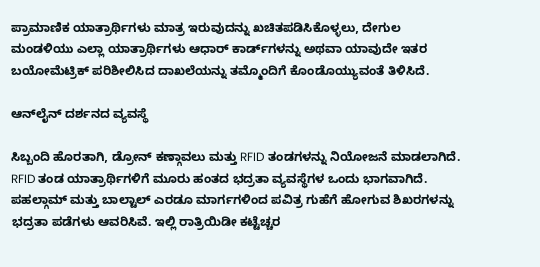ಪ್ರಾಮಾಣಿಕ ಯಾತ್ರಾರ್ಥಿಗಳು ಮಾತ್ರ ಇರುವುದನ್ನು ಖಚಿತಪಡಿಸಿಕೊಳ್ಳಲು, ದೇಗುಲ ಮಂಡಳಿಯು ಎಲ್ಲಾ ಯಾತ್ರಾರ್ಥಿಗಳು ಆಧಾರ್ ಕಾರ್ಡ್‌ಗಳನ್ನು ಅಥವಾ ಯಾವುದೇ ಇತರ ಬಯೋಮೆಟ್ರಿಕ್ ಪರಿಶೀಲಿಸಿದ ದಾಖಲೆಯನ್ನು ತಮ್ಮೊಂದಿಗೆ ಕೊಂಡೊಯ್ಯುವಂತೆ ತಿಳಿಸಿದೆ.

ಆನ್‌ಲೈನ್ ದರ್ಶನದ ವ್ಯವಸ್ಥೆ

ಸಿಬ್ಬಂದಿ ಹೊರತಾಗಿ, ಡ್ರೋನ್ ಕಣ್ಗಾವಲು ಮತ್ತು RFID ತಂಡಗಳನ್ನು ನಿಯೋಜನೆ ಮಾಡಲಾಗಿದೆ. RFID ತಂಡ ಯಾತ್ರಾರ್ಥಿಗಳಿಗೆ ಮೂರು ಹಂತದ ಭದ್ರತಾ ವ್ಯವಸ್ಥೆಗಳ ಒಂದು ಭಾಗವಾಗಿದೆ. ಪಹಲ್ಗಾಮ್ ಮತ್ತು ಬಾಲ್ಟಾಲ್ ಎರಡೂ ಮಾರ್ಗಗಳಿಂದ ಪವಿತ್ರ ಗುಹೆಗೆ ಹೋಗುವ ಶಿಖರಗಳನ್ನು ಭದ್ರತಾ ಪಡೆಗಳು ಆವರಿಸಿವೆ. ಇಲ್ಲಿ ರಾತ್ರಿಯಿಡೀ ಕಟ್ಟೆಚ್ಚರ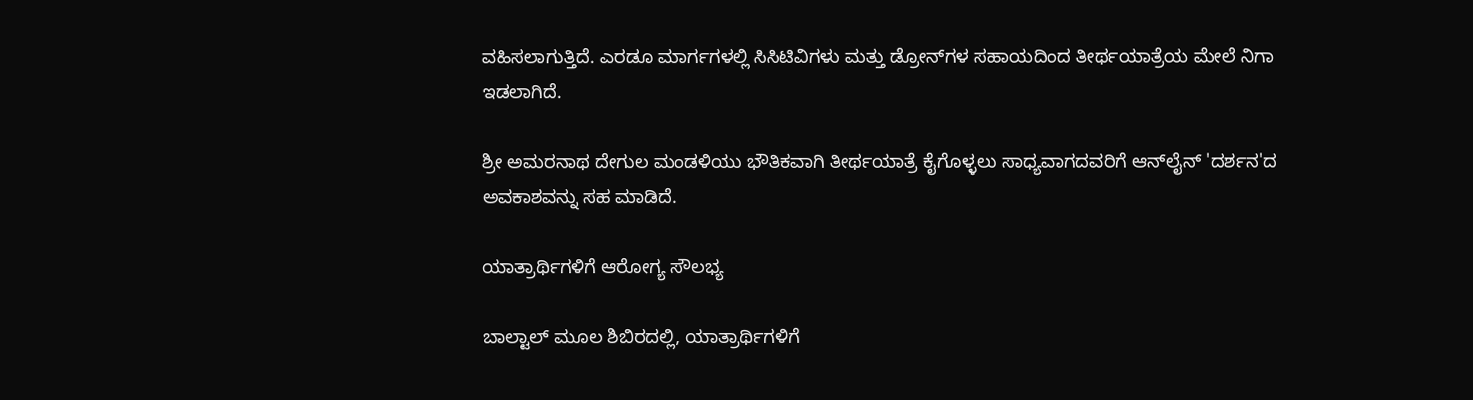ವಹಿಸಲಾಗುತ್ತಿದೆ. ಎರಡೂ ಮಾರ್ಗಗಳಲ್ಲಿ ಸಿಸಿಟಿವಿಗಳು ಮತ್ತು ಡ್ರೋನ್‌ಗಳ ಸಹಾಯದಿಂದ ತೀರ್ಥಯಾತ್ರೆಯ ಮೇಲೆ ನಿಗಾ ಇಡಲಾಗಿದೆ.

ಶ್ರೀ ಅಮರನಾಥ ದೇಗುಲ ಮಂಡಳಿಯು ಭೌತಿಕವಾಗಿ ತೀರ್ಥಯಾತ್ರೆ ಕೈಗೊಳ್ಳಲು ಸಾಧ್ಯವಾಗದವರಿಗೆ ಆನ್‌ಲೈನ್ 'ದರ್ಶನ'ದ ಅವಕಾಶವನ್ನು ಸಹ ಮಾಡಿದೆ.

ಯಾತ್ರಾರ್ಥಿಗಳಿಗೆ ಆರೋಗ್ಯ ಸೌಲಭ್ಯ

ಬಾಲ್ಟಾಲ್ ಮೂಲ ಶಿಬಿರದಲ್ಲಿ, ಯಾತ್ರಾರ್ಥಿಗಳಿಗೆ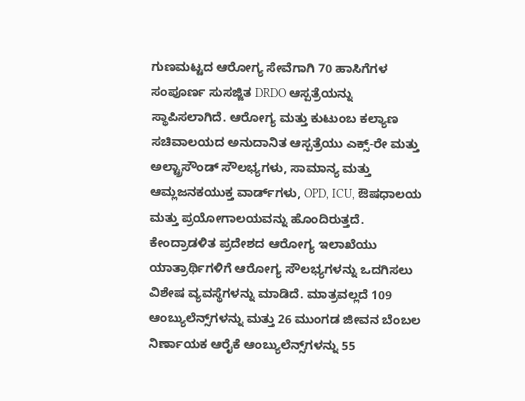ಗುಣಮಟ್ಟದ ಆರೋಗ್ಯ ಸೇವೆಗಾಗಿ 70 ಹಾಸಿಗೆಗಳ ಸಂಪೂರ್ಣ ಸುಸಜ್ಜಿತ DRDO ಆಸ್ಪತ್ರೆಯನ್ನು ಸ್ಥಾಪಿಸಲಾಗಿದೆ. ಆರೋಗ್ಯ ಮತ್ತು ಕುಟುಂಬ ಕಲ್ಯಾಣ ಸಚಿವಾಲಯದ ಅನುದಾನಿತ ಆಸ್ಪತ್ರೆಯು ಎಕ್ಸ್-ರೇ ಮತ್ತು ಅಲ್ಟ್ರಾಸೌಂಡ್ ಸೌಲಭ್ಯಗಳು, ಸಾಮಾನ್ಯ ಮತ್ತು ಆಮ್ಲಜನಕಯುಕ್ತ ವಾರ್ಡ್‌ಗಳು, OPD, ICU, ಔಷಧಾಲಯ ಮತ್ತು ಪ್ರಯೋಗಾಲಯವನ್ನು ಹೊಂದಿರುತ್ತದೆ. ಕೇಂದ್ರಾಡಳಿತ ಪ್ರದೇಶದ ಆರೋಗ್ಯ ಇಲಾಖೆಯು ಯಾತ್ರಾರ್ಥಿಗಳಿಗೆ ಆರೋಗ್ಯ ಸೌಲಭ್ಯಗಳನ್ನು ಒದಗಿಸಲು ವಿಶೇಷ ವ್ಯವಸ್ಥೆಗಳನ್ನು ಮಾಡಿದೆ. ಮಾತ್ರವಲ್ಲದೆ 109 ಆಂಬ್ಯುಲೆನ್ಸ್‌ಗಳನ್ನು ಮತ್ತು 26 ಮುಂಗಡ ಜೀವನ ಬೆಂಬಲ ನಿರ್ಣಾಯಕ ಆರೈಕೆ ಆಂಬ್ಯುಲೆನ್ಸ್‌ಗಳನ್ನು 55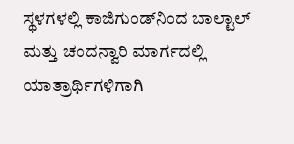ಸ್ಥಳಗಳಲ್ಲಿ ಕಾಜಿಗುಂಡ್‌ನಿಂದ ಬಾಲ್ಟಾಲ್ ಮತ್ತು ಚಂದನ್ವಾರಿ ಮಾರ್ಗದಲ್ಲಿ ಯಾತ್ರಾರ್ಥಿಗಳಿಗಾಗಿ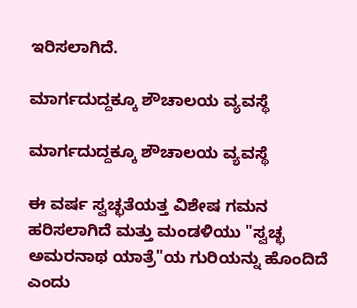ಇರಿಸಲಾಗಿದೆ.

ಮಾರ್ಗದುದ್ದಕ್ಕೂ ಶೌಚಾಲಯ ವ್ಯವಸ್ಥೆ

ಮಾರ್ಗದುದ್ದಕ್ಕೂ ಶೌಚಾಲಯ ವ್ಯವಸ್ಥೆ

ಈ ವರ್ಷ ಸ್ವಚ್ಛತೆಯತ್ತ ವಿಶೇಷ ಗಮನ ಹರಿಸಲಾಗಿದೆ ಮತ್ತು ಮಂಡಳಿಯು "ಸ್ವಚ್ಛ ಅಮರನಾಥ ಯಾತ್ರೆ"ಯ ಗುರಿಯನ್ನು ಹೊಂದಿದೆ ಎಂದು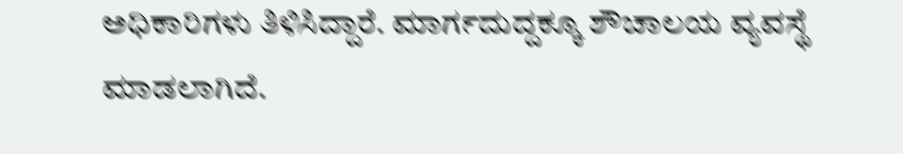ಅಧಿಕಾರಿಗಳು ತಿಳಿಸಿದ್ದಾರೆ. ಮಾರ್ಗದುದ್ದಕ್ಕೂ ಶೌಚಾಲಯ ವ್ಯವಸ್ಥೆ ಮಾಡಲಾಗಿದೆ.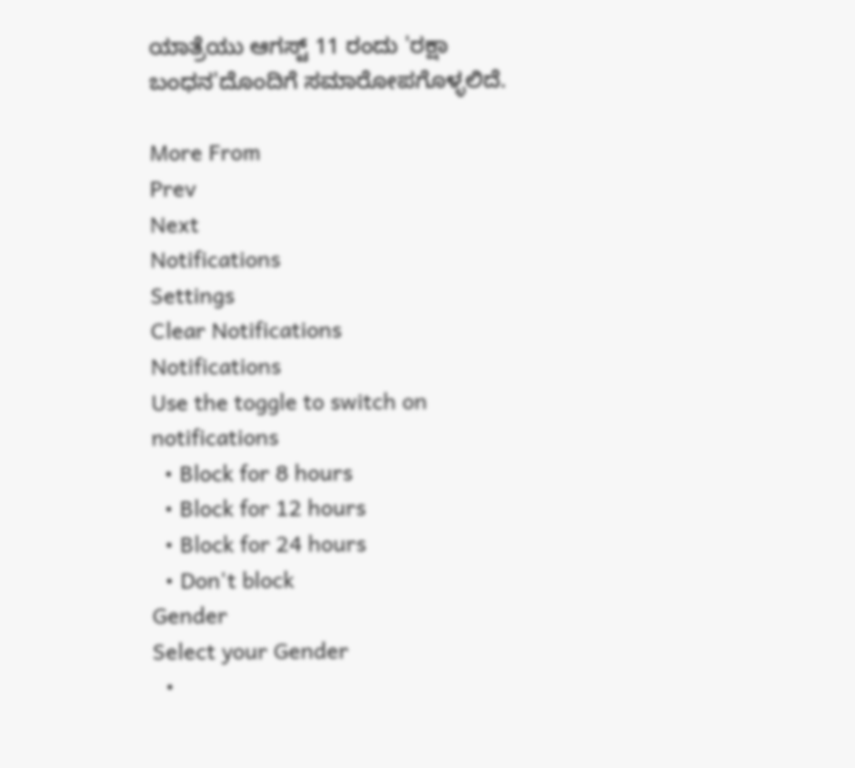ಯಾತ್ರೆಯು ಆಗಸ್ಟ್ 11 ರಂದು 'ರಕ್ಷಾ ಬಂಧನ'ದೊಂದಿಗೆ ಸಮಾರೋಪಗೊಳ್ಳಲಿದೆ.

More From
Prev
Next
Notifications
Settings
Clear Notifications
Notifications
Use the toggle to switch on notifications
  • Block for 8 hours
  • Block for 12 hours
  • Block for 24 hours
  • Don't block
Gender
Select your Gender
  •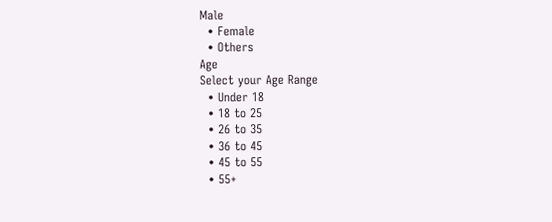Male
  • Female
  • Others
Age
Select your Age Range
  • Under 18
  • 18 to 25
  • 26 to 35
  • 36 to 45
  • 45 to 55
  • 55+